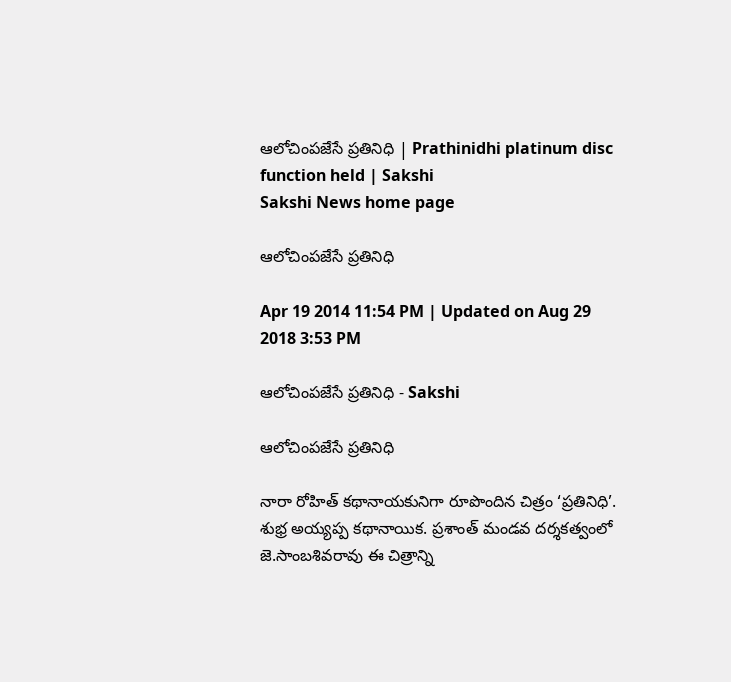ఆలోచింపజేసే ప్రతినిధి | Prathinidhi platinum disc function held | Sakshi
Sakshi News home page

ఆలోచింపజేసే ప్రతినిధి

Apr 19 2014 11:54 PM | Updated on Aug 29 2018 3:53 PM

ఆలోచింపజేసే ప్రతినిధి - Sakshi

ఆలోచింపజేసే ప్రతినిధి

నారా రోహిత్ కథానాయకునిగా రూపొందిన చిత్రం ‘ప్రతినిధి’. శుభ్ర అయ్యప్ప కథానాయిక. ప్రశాంత్ మండవ దర్శకత్వంలో జె.సాంబశివరావు ఈ చిత్రాన్ని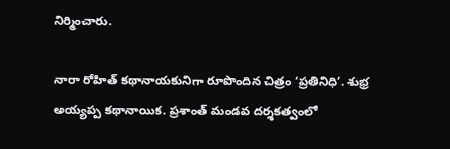నిర్మించారు.

నారా రోహిత్ కథానాయకునిగా రూపొందిన చిత్రం ‘ప్రతినిధి’. శుభ్ర అయ్యప్ప కథానాయిక. ప్రశాంత్ మండవ దర్శకత్వంలో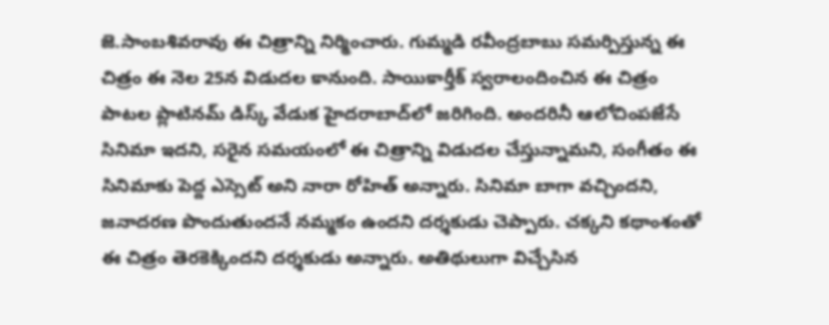జె.సాంబశివరావు ఈ చిత్రాన్ని నిర్మించారు. గుమ్మడి రవీంద్రబాబు సమర్పిస్తున్న ఈ చిత్రం ఈ నెల 25న విడుదల కానుంది. సాయికార్తీక్ స్వరాలందించిన ఈ చిత్రం పాటల ప్లాటినమ్ డిస్క్ వేడుక హైదరాబాద్‌లో జరిగింది. అందరినీ ఆలోచింపజేసే సినిమా ఇదని, సరైన సమయంలో ఈ చిత్రాన్ని విడుదల చేస్తున్నామని, సంగీతం ఈ సినిమాకు పెద్ద ఎస్సెట్ అని నారా రోహిత్ అన్నారు. సినిమా బాగా వచ్చిందని, జనాదరణ పొందుతుందనే నమ్మకం ఉందని దర్శకుడు చెప్పారు. చక్కని కథాంశంతో ఈ చిత్రం తెరకెక్కిందని దర్శకుడు అన్నారు. అతిథులుగా విచ్చేసిన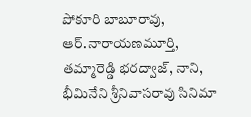పోకూరి బాబూరావు, ఆర్.నారాయణమూర్తి, తమ్మారెడ్డి భరద్వాజ్, నాని, భీమినేని శ్రీనివాసరావు సినిమా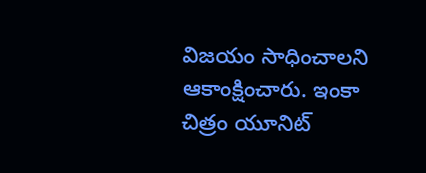విజయం సాధించాలని ఆకాంక్షించారు. ఇంకా చిత్రం యూనిట్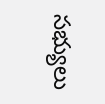సభ్యులు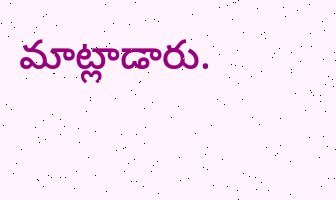మాట్లాడారు.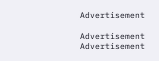Advertisement

Advertisement
Advertisement